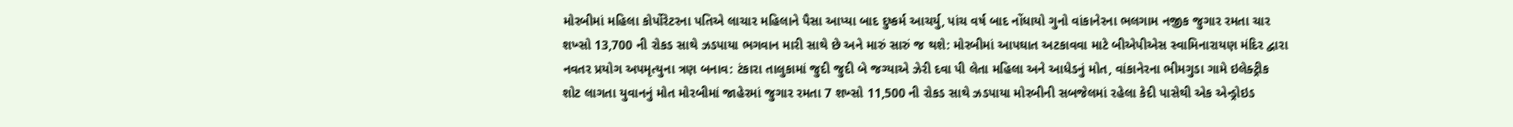મોરબીમાં મહિલા કોર્પોરેટરના પતિએ લાચાર મહિલાને પૈસા આપ્યા બાદ દુષ્કર્મ આચર્યુ, પાંચ વર્ષ બાદ નોંધાયો ગુનો વાંકાનેરના ભલગામ નજીક જુગાર રમતા ચાર શખ્સો 13,700 ની રોકડ સાથે ઝડપાયા ભગવાન મારી સાથે છે અને મારું સારું જ થશે: મોરબીમાં આપઘાત અટકાવવા માટે બીએપીએસ સ્વામિનારાયણ મંદિર દ્વારા નવતર પ્રયોગ અપમૃત્યુના ત્રણ બનાવ: ટંકારા તાલુકામાં જુદી જુદી બે જગ્યાએ ઝેરી દવા પી લેતા મહિલા અને આધેડનું મોત, વાંકાનેરના ભીમગુડા ગામે ઇલેક્ટ્રીક શોટ લાગતા યુવાનનું મોત મોરબીમાં જાહેરમાં જુગાર રમતા 7 શખ્સો 11,500 ની રોકડ સાથે ઝડપાયા મોરબીની સબજેલમાં રહેલા કેદી પાસેથી એક એન્ડ્રોઇડ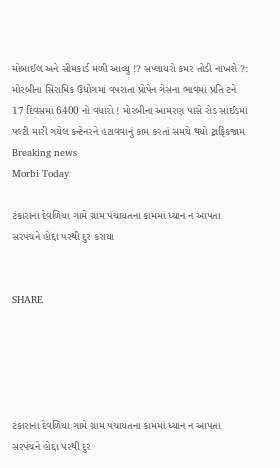મોબાઈલ અને સીમકાર્ડ મળી આવ્યુ !? સપ્લાયરો કમર તોડી નાખશે ?: મોરબીના સિરામિક ઉદ્યોગમાં વપરાતા પ્રોપેન ગેસના ભાવમાં પ્રતિ ટને 17 દિવસમાં 6400 નો વધારો ! મોરબીના આમરણ પાસે રોડ સાઈડમાં પલ્ટી મારી ગયેલ કન્ટેનરને હટાવવાનું કામ કરતાં સમયે થયો ટ્રાફિકજામ
Breaking news
Morbi Today

ટંકારાના દેવળિયા ગામે ગ્રામ પંચાયતના કામમાં ધ્યાન ન આપતા સરપંચને હોદ્દા પરથી દુર કરાયા


SHARE





ટંકારાના દેવળિયા ગામે ગ્રામ પંચાયતના કામમાં ધ્યાન ન આપતા સરપંચને હોદ્દા પરથી દુર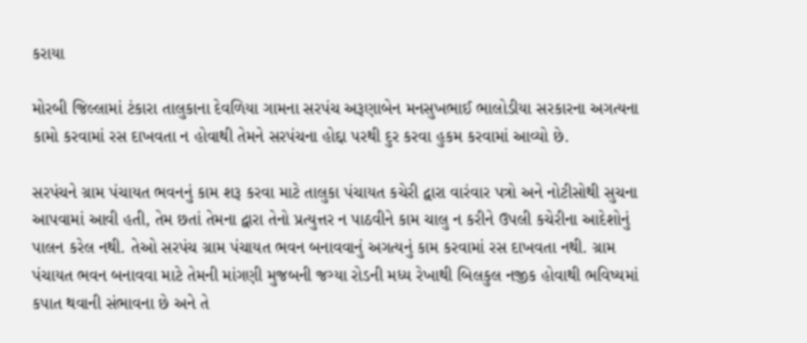કરાયા

મોરબી જિલ્લામાં ટંકારા તાલુકાના દેવળિયા ગામના સરપંચ અરૂણાબેન મનસુખભાઈ ભાલોડીયા સરકારના અગત્યના કામો કરવામાં રસ દાખવતા ન હોવાથી તેમને સરપંચના હોદ્દા પરથી દુર કરવા હુકમ કરવામાં આવ્યો છે.

સરપંચને ગ્રામ પંચાયત ભવનનું કામ શરૂ કરવા માટે તાલુકા પંચાયત કચેરી દ્વારા વારંવાર પત્રો અને નોટીસોથી સુચના આપવામાં આવી હતી, તેમ છતાં તેમના દ્વારા તેનો પ્રત્યુત્તર ન પાઠવીને કામ ચાલુ ન કરીને ઉપલી કચેરીના આદેશોનું પાલન કરેલ નથી. તેઓ સરપંચ ગ્રામ પંચાયત ભવન બનાવવાનું અગત્યનું કામ કરવામાં રસ દાખવતા નથી. ગ્રામ પંચાયત ભવન બનાવવા માટે તેમની માંગણી મુજબની જગ્યા રોડની મધ્ય રેખાથી બિલકુલ નજીક હોવાથી ભવિષ્યમાં કપાત થવાની સંભાવના છે અને તે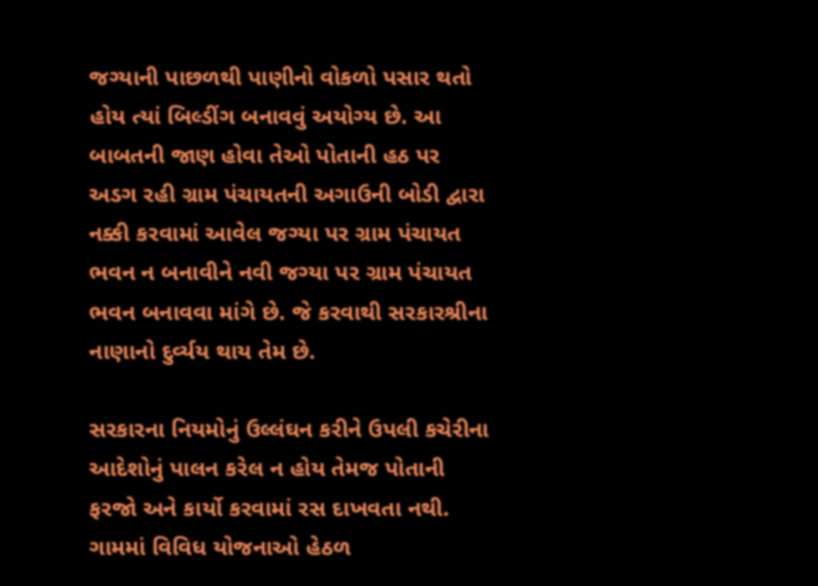જગ્યાની પાછળથી પાણીનો વોકળો પસાર થતો હોય ત્યાં બિલ્ડીંગ બનાવવું અયોગ્ય છે. આ બાબતની જાણ હોવા તેઓ પોતાની હઠ પર અડગ રહી ગ્રામ પંચાયતની અગાઉની બોડી દ્વારા નક્કી કરવામાં આવેલ જગ્યા પર ગ્રામ પંચાયત ભવન ન બનાવીને નવી જગ્યા પર ગ્રામ પંચાયત ભવન બનાવવા માંગે છે. જે કરવાથી સરકારશ્રીના નાણાનો દુર્વ્યય થાય તેમ છે.

સરકારના નિયમોનું ઉલ્લંઘન કરીને ઉપલી કચેરીના આદેશોનું પાલન કરેલ ન હોય તેમજ પોતાની ફરજો અને કાર્યો કરવામાં રસ દાખવતા નથી. ગામમાં વિવિધ યોજનાઓ હેઠળ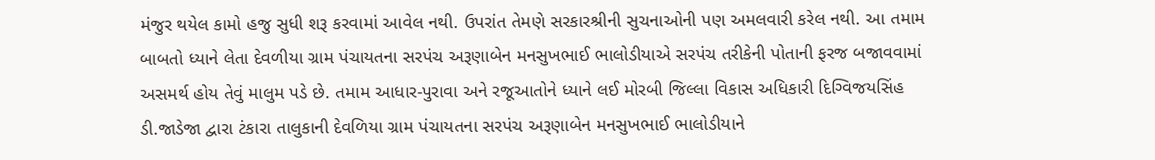મંજુર થયેલ કામો હજુ સુધી શરૂ કરવામાં આવેલ નથી. ઉપરાંત તેમણે સરકારશ્રીની સુચનાઓની પણ અમલવારી કરેલ નથી. આ તમામ બાબતો ધ્યાને લેતા દેવળીયા ગ્રામ પંચાયતના સરપંચ અરૂણાબેન મનસુખભાઈ ભાલોડીયાએ સરપંચ તરીકેની પોતાની ફરજ બજાવવામાં અસમર્થ હોય તેવું માલુમ પડે છે. તમામ આધાર-પુરાવા અને રજૂઆતોને ધ્યાને લઈ મોરબી જિલ્લા વિકાસ અધિકારી દિગ્વિજયસિંહ ડી.જાડેજા દ્વારા ટંકારા તાલુકાની દેવળિયા ગ્રામ પંચાયતના સરપંચ અરૂણાબેન મનસુખભાઈ ભાલોડીયાને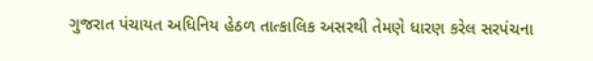ગુજરાત પંચાયત અધિનિય હેઠળ તાત્કાલિક અસરથી તેમણે ધારણ કરેલ સરપંચના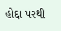હોદ્દા પરથી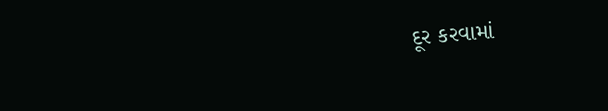દૂર કરવામાં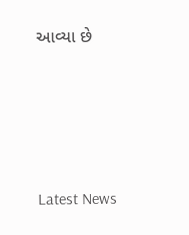આવ્યા છે




Latest News